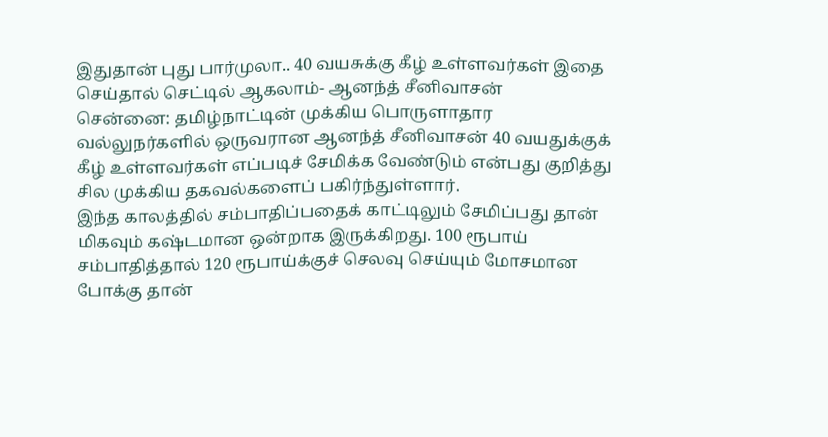இதுதான் புது பார்முலா.. 40 வயசுக்கு கீழ் உள்ளவர்கள் இதை செய்தால் செட்டில் ஆகலாம்- ஆனந்த் சீனிவாசன்
சென்னை: தமிழ்நாட்டின் முக்கிய பொருளாதார வல்லுநர்களில் ஒருவரான ஆனந்த் சீனிவாசன் 40 வயதுக்குக் கீழ் உள்ளவர்கள் எப்படிச் சேமிக்க வேண்டும் என்பது குறித்து சில முக்கிய தகவல்களைப் பகிர்ந்துள்ளார்.
இந்த காலத்தில் சம்பாதிப்பதைக் காட்டிலும் சேமிப்பது தான் மிகவும் கஷ்டமான ஒன்றாக இருக்கிறது. 100 ரூபாய் சம்பாதித்தால் 120 ரூபாய்க்குச் செலவு செய்யும் மோசமான போக்கு தான்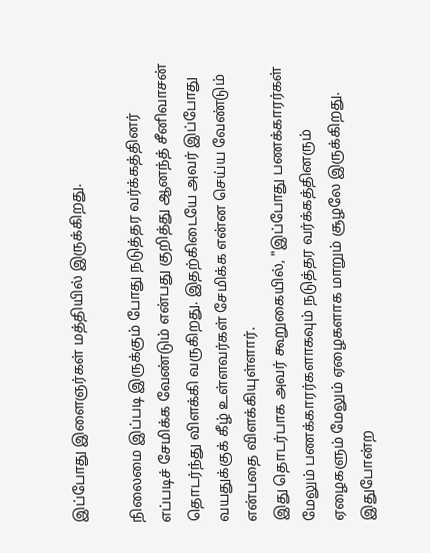இப்போது இளைஞர்கள் மத்தியில் இருக்கிறது.

நிலைமை இப்படி இருக்கும் போது நடுத்தர வர்க்கத்தினர் எப்படிச் சேமிக்க வேண்டும் என்பது குறித்து ஆனந்த் சீனிவாசன் தொடர்ந்து விளக்கி வருகிறது. இதற்கிடையே அவர் இப்போது வயதுக்குக் கீழ் உள்ளவர்கள் சேமிக்க என்ன செய்ய வேண்டும் என்பதை விளக்கியுள்ளார்.
இது தொடர்பாக அவர் கூறுகையில், "இப்போது பணக்காரர்கள் மேலும் பணக்காரர்களாகவும் நடுத்தர வர்க்கத்தினரும் ஏழைகளும் மேலும் ஏழைகளாக மாறும் சூழலே இருக்கிறது. இதுபோன்ற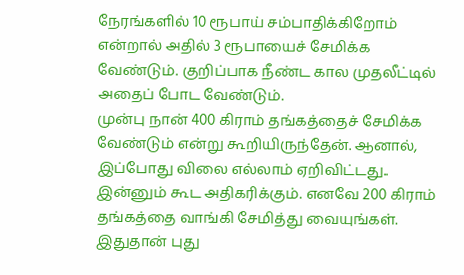நேரங்களில் 10 ரூபாய் சம்பாதிக்கிறோம் என்றால் அதில் 3 ரூபாயைச் சேமிக்க வேண்டும். குறிப்பாக நீண்ட கால முதலீட்டில் அதைப் போட வேண்டும்.
முன்பு நான் 400 கிராம் தங்கத்தைச் சேமிக்க வேண்டும் என்று கூறியிருந்தேன். ஆனால், இப்போது விலை எல்லாம் ஏறிவிட்டது.. இன்னும் கூட அதிகரிக்கும். எனவே 200 கிராம் தங்கத்தை வாங்கி சேமித்து வையுங்கள். இதுதான் புது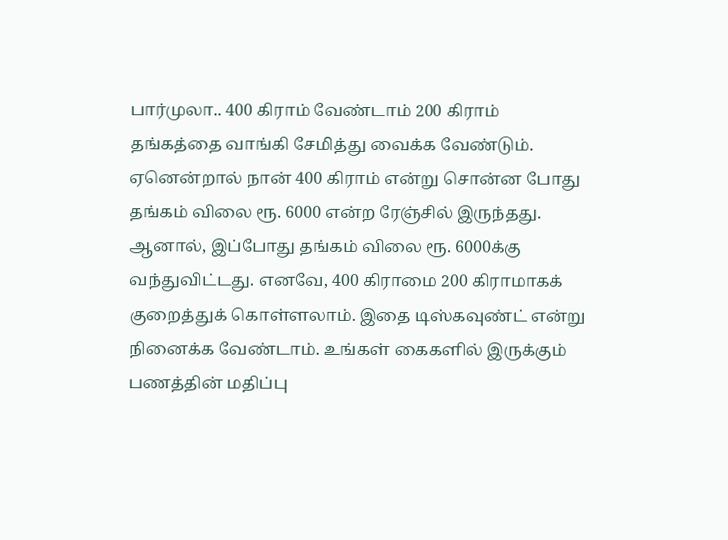பார்முலா.. 400 கிராம் வேண்டாம் 200 கிராம் தங்கத்தை வாங்கி சேமித்து வைக்க வேண்டும்.
ஏனென்றால் நான் 400 கிராம் என்று சொன்ன போது தங்கம் விலை ரூ. 6000 என்ற ரேஞ்சில் இருந்தது. ஆனால், இப்போது தங்கம் விலை ரூ. 6000க்கு வந்துவிட்டது. எனவே, 400 கிராமை 200 கிராமாகக் குறைத்துக் கொள்ளலாம். இதை டிஸ்கவுண்ட் என்று நினைக்க வேண்டாம். உங்கள் கைகளில் இருக்கும் பணத்தின் மதிப்பு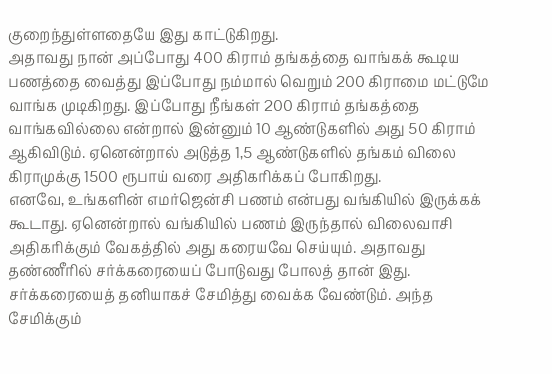குறைந்துள்ளதையே இது காட்டுகிறது.
அதாவது நான் அப்போது 400 கிராம் தங்கத்தை வாங்கக் கூடிய பணத்தை வைத்து இப்போது நம்மால் வெறும் 200 கிராமை மட்டுமே வாங்க முடிகிறது. இப்போது நீங்கள் 200 கிராம் தங்கத்தை வாங்கவில்லை என்றால் இன்னும் 10 ஆண்டுகளில் அது 50 கிராம் ஆகிவிடும். ஏனென்றால் அடுத்த 1,5 ஆண்டுகளில் தங்கம் விலை கிராமுக்கு 1500 ரூபாய் வரை அதிகரிக்கப் போகிறது.
எனவே, உங்களின் எமர்ஜென்சி பணம் என்பது வங்கியில் இருக்கக் கூடாது. ஏனென்றால் வங்கியில் பணம் இருந்தால் விலைவாசி அதிகரிக்கும் வேகத்தில் அது கரையவே செய்யும். அதாவது தண்ணீரில் சர்க்கரையைப் போடுவது போலத் தான் இது. சர்க்கரையைத் தனியாகச் சேமித்து வைக்க வேண்டும். அந்த சேமிக்கும்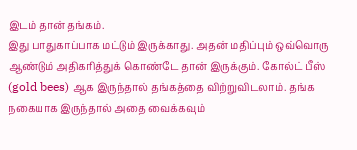இடம் தான் தங்கம்.
இது பாதுகாப்பாக மட்டும் இருக்காது. அதன் மதிப்பும் ஒவ்வொரு ஆண்டும் அதிகரித்துக் கொண்டே தான் இருக்கும். கோல்ட் பீஸ் (gold bees) ஆக இருந்தால் தங்கத்தை விற்றுவிடலாம். தங்க நகையாக இருந்தால் அதை வைக்கவும்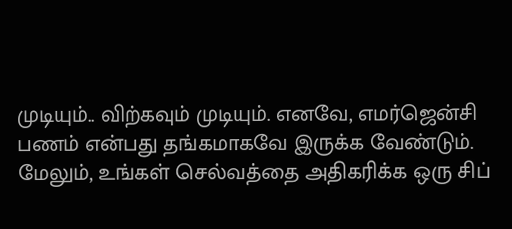முடியும்.. விற்கவும் முடியும். எனவே, எமர்ஜென்சி பணம் என்பது தங்கமாகவே இருக்க வேண்டும்.
மேலும், உங்கள் செல்வத்தை அதிகரிக்க ஒரு சிப்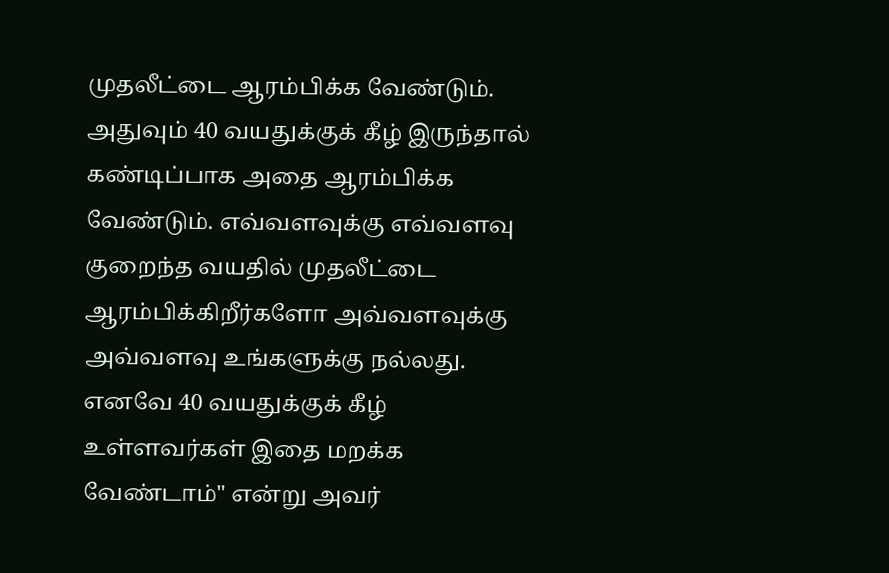முதலீட்டை ஆரம்பிக்க வேண்டும். அதுவும் 40 வயதுக்குக் கீழ் இருந்தால் கண்டிப்பாக அதை ஆரம்பிக்க வேண்டும். எவ்வளவுக்கு எவ்வளவு குறைந்த வயதில் முதலீட்டை ஆரம்பிக்கிறீர்களோ அவ்வளவுக்கு அவ்வளவு உங்களுக்கு நல்லது. எனவே 40 வயதுக்குக் கீழ் உள்ளவர்கள் இதை மறக்க வேண்டாம்" என்று அவர்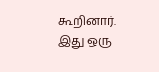கூறினார்.
இது ஒரு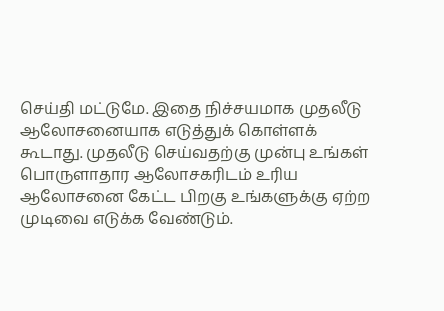செய்தி மட்டுமே. இதை நிச்சயமாக முதலீடு ஆலோசனையாக எடுத்துக் கொள்ளக் கூடாது. முதலீடு செய்வதற்கு முன்பு உங்கள் பொருளாதார ஆலோசகரிடம் உரிய ஆலோசனை கேட்ட பிறகு உங்களுக்கு ஏற்ற முடிவை எடுக்க வேண்டும்.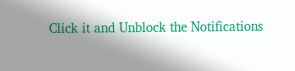Click it and Unblock the Notifications